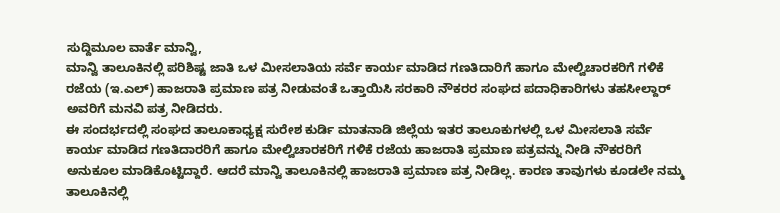ಸುದ್ದಿಮೂಲ ವಾರ್ತೆ ಮಾನ್ವಿ,
ಮಾನ್ವಿ ತಾಲೂಕಿನಲ್ಲಿ ಪರಿಶಿಷ್ಟ ಜಾತಿ ಒಳ ಮೀಸಲಾತಿಯ ಸರ್ವೆ ಕಾರ್ಯ ಮಾಡಿದ ಗಣತಿದಾರಿಗೆ ಹಾಗೂ ಮೇಲ್ವಿಚಾರಕರಿಗೆ ಗಳಿಕೆ ರಜೆಯ (ಇ.ಎಲ್) ಹಾಜರಾತಿ ಪ್ರಮಾಣ ಪತ್ರ ನೀಡುವಂತೆ ಒತ್ತಾಯಿಸಿ ಸರಕಾರಿ ನೌಕರರ ಸಂಘದ ಪದಾಧಿಕಾರಿಗಳು ತಹಸೀಲ್ದಾರ್ ಅವರಿಗೆ ಮನವಿ ಪತ್ರ ನೀಡಿದರು.
ಈ ಸಂದರ್ಭದಲ್ಲಿ ಸಂಘದ ತಾಲೂಕಾಧ್ಯಕ್ಷ ಸುರೇಶ ಕುರ್ಡಿ ಮಾತನಾಡಿ ಜಿಲ್ಲೆಯ ಇತರ ತಾಲೂಕುಗಳಲ್ಲಿ ಒಳ ಮೀಸಲಾತಿ ಸರ್ವೆ ಕಾರ್ಯ ಮಾಡಿದ ಗಣತಿದಾರರಿಗೆ ಹಾಗೂ ಮೇಲ್ವಿಚಾರಕರಿಗೆ ಗಳಿಕೆ ರಜೆಯ ಹಾಜರಾತಿ ಪ್ರಮಾಣ ಪತ್ರವನ್ನು ನೀಡಿ ನೌಕರರಿಗೆ ಅನುಕೂಲ ಮಾಡಿಕೊಟ್ಟಿದ್ದಾರೆ. ಆದರೆ ಮಾನ್ವಿ ತಾಲೂಕಿನಲ್ಲಿ ಹಾಜರಾತಿ ಪ್ರಮಾಣ ಪತ್ರ ನೀಡಿಲ್ಲ. ಕಾರಣ ತಾವುಗಳು ಕೂಡಲೇ ನಮ್ಮ ತಾಲೂಕಿನಲ್ಲಿ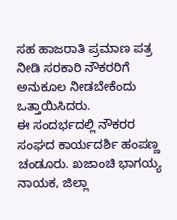ಸಹ ಹಾಜರಾತಿ ಪ್ರಮಾಣ ಪತ್ರ ನೀಡಿ ಸರಕಾರಿ ನೌಕರರಿಗೆ ಅನುಕೂಲ ನೀಡಬೇಕೆಂದು ಒತ್ತಾಯಿಸಿದರು.
ಈ ಸಂದರ್ಭದಲ್ಲಿ ನೌಕರರ ಸಂಘದ ಕಾರ್ಯದರ್ಶಿ ಹಂಪಣ್ಣ ಚಂಡೂರು. ಖಜಾಂಚಿ ಭಾಗಯ್ಯ ನಾಯಕ, ಜಿಲ್ಲಾ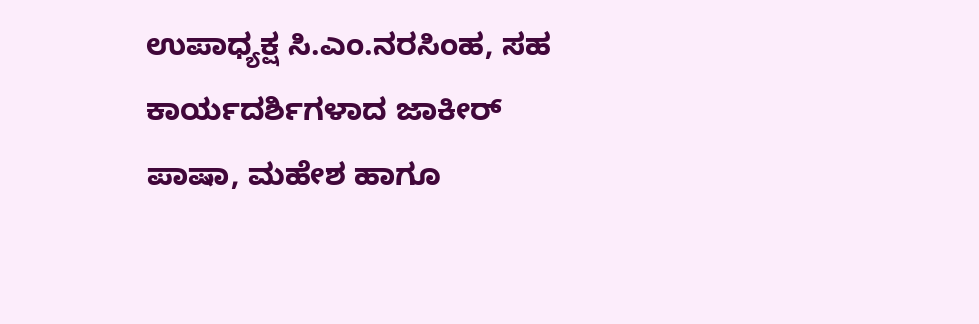ಉಪಾಧ್ಯಕ್ಷ ಸಿ.ಎಂ.ನರಸಿಂಹ, ಸಹ ಕಾರ್ಯದರ್ಶಿಗಳಾದ ಜಾಕೀರ್ ಪಾಷಾ, ಮಹೇಶ ಹಾಗೂ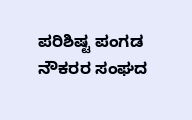ಪರಿಶಿಷ್ಟ ಪಂಗಡ ನೌಕರರ ಸಂಘದ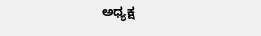ಅಧ್ಯಕ್ಷ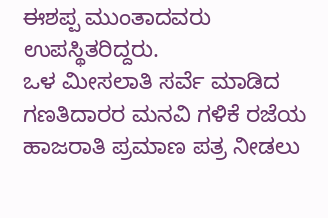ಈಶಪ್ಪ ಮುಂತಾದವರು ಉಪಸ್ಥಿತರಿದ್ದರು.
ಒಳ ಮೀಸಲಾತಿ ಸರ್ವೆ ಮಾಡಿದ ಗಣತಿದಾರರ ಮನವಿ ಗಳಿಕೆ ರಜೆಯ ಹಾಜರಾತಿ ಪ್ರಮಾಣ ಪತ್ರ ನೀಡಲು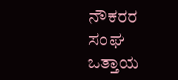ನೌಕರರ ಸಂಘ ಒತ್ತಾಯ